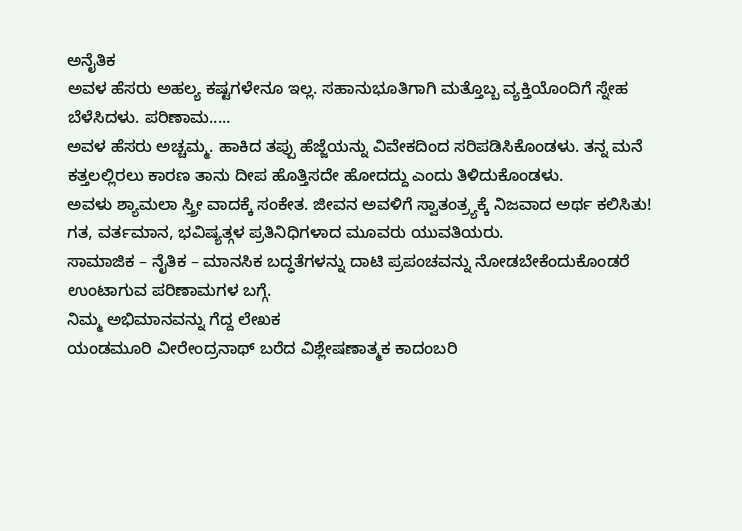ಅನೈತಿಕ
ಅವಳ ಹೆಸರು ಅಹಲ್ಯ ಕಷ್ಟಗಳೇನೂ ಇಲ್ಲ. ಸಹಾನುಭೂತಿಗಾಗಿ ಮತ್ತೊಬ್ಬ ವ್ಯಕ್ತಿಯೊಂದಿಗೆ ಸ್ನೇಹ ಬೆಳೆಸಿದಳು. ಪರಿಣಾಮ.....
ಅವಳ ಹೆಸರು ಅಚ್ಚಮ್ಮ. ಹಾಕಿದ ತಪ್ಪು ಹೆಜ್ಜೆಯನ್ನು ವಿವೇಕದಿಂದ ಸರಿಪಡಿಸಿಕೊಂಡಳು. ತನ್ನ ಮನೆ ಕತ್ತಲಲ್ಲಿರಲು ಕಾರಣ ತಾನು ದೀಪ ಹೊತ್ತಿಸದೇ ಹೋದದ್ದು ಎಂದು ತಿಳಿದುಕೊಂಡಳು.
ಅವಳು ಶ್ಯಾಮಲಾ ಸ್ತ್ರೀ ವಾದಕ್ಕೆ ಸಂಕೇತ. ಜೀವನ ಅವಳಿಗೆ ಸ್ವಾತಂತ್ರ್ಯಕ್ಕೆ ನಿಜವಾದ ಅರ್ಥ ಕಲಿಸಿತು!
ಗತ, ವರ್ತಮಾನ, ಭವಿಷ್ಯತ್ಗಳ ಪ್ರತಿನಿಧಿಗಳಾದ ಮೂವರು ಯುವತಿಯರು.
ಸಾಮಾಜಿಕ – ನೈತಿಕ – ಮಾನಸಿಕ ಬದ್ಧತೆಗಳನ್ನು ದಾಟಿ ಪ್ರಪಂಚವನ್ನು ನೋಡಬೇಕೆಂದುಕೊಂಡರೆ ಉಂಟಾಗುವ ಪರಿಣಾಮಗಳ ಬಗ್ಗೆ.
ನಿಮ್ಮ ಅಭಿಮಾನವನ್ನು ಗೆದ್ದ ಲೇಖಕ
ಯಂಡಮೂರಿ ವೀರೇಂದ್ರನಾಥ್ ಬರೆದ ವಿಶ್ಲೇಷಣಾತ್ಮಕ ಕಾದಂಬರಿ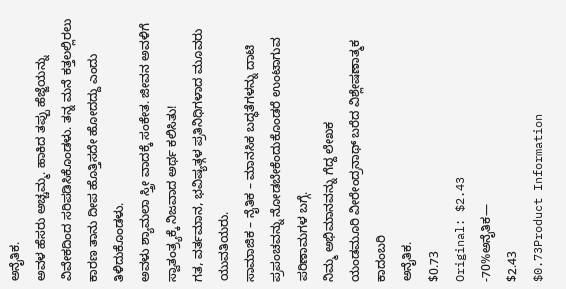ಅನೈತಿಕ.
ಅವಳ ಹೆಸರು ಅಚ್ಚಮ್ಮ. ಹಾಕಿದ ತಪ್ಪು ಹೆಜ್ಜೆಯನ್ನು ವಿವೇಕದಿಂದ ಸರಿಪಡಿಸಿಕೊಂಡಳು. ತನ್ನ ಮನೆ ಕತ್ತಲಲ್ಲಿರಲು ಕಾರಣ ತಾನು ದೀಪ ಹೊತ್ತಿಸದೇ ಹೋದದ್ದು ಎಂದು ತಿಳಿದುಕೊಂಡಳು.
ಅವಳು ಶ್ಯಾಮಲಾ ಸ್ತ್ರೀ ವಾದಕ್ಕೆ ಸಂಕೇತ. ಜೀವನ ಅವಳಿಗೆ ಸ್ವಾತಂತ್ರ್ಯಕ್ಕೆ ನಿಜವಾದ ಅರ್ಥ ಕಲಿಸಿತು!
ಗತ, ವರ್ತಮಾನ, ಭವಿಷ್ಯತ್ಗಳ ಪ್ರತಿನಿಧಿಗಳಾದ ಮೂವರು ಯುವತಿಯರು.
ಸಾಮಾಜಿಕ – ನೈತಿಕ – ಮಾನಸಿಕ ಬದ್ಧತೆಗಳನ್ನು ದಾಟಿ ಪ್ರಪಂಚವನ್ನು ನೋಡಬೇಕೆಂದುಕೊಂಡರೆ ಉಂಟಾಗುವ ಪರಿಣಾಮಗಳ ಬಗ್ಗೆ.
ನಿಮ್ಮ ಅಭಿಮಾನವನ್ನು ಗೆದ್ದ ಲೇಖಕ
ಯಂಡಮೂರಿ ವೀರೇಂದ್ರನಾಥ್ ಬರೆದ ವಿಶ್ಲೇಷಣಾತ್ಮಕ ಕಾದಂಬರಿ
ಅನೈತಿಕ.
$0.73
Original: $2.43
-70%ಅನೈತಿಕ—
$2.43
$0.73Product Information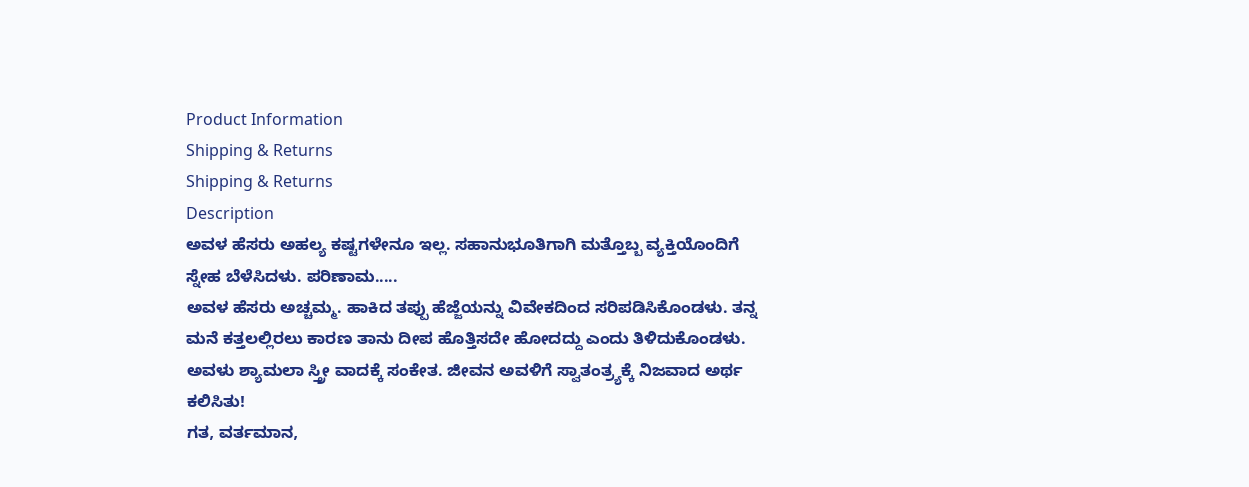Product Information
Shipping & Returns
Shipping & Returns
Description
ಅವಳ ಹೆಸರು ಅಹಲ್ಯ ಕಷ್ಟಗಳೇನೂ ಇಲ್ಲ. ಸಹಾನುಭೂತಿಗಾಗಿ ಮತ್ತೊಬ್ಬ ವ್ಯಕ್ತಿಯೊಂದಿಗೆ ಸ್ನೇಹ ಬೆಳೆಸಿದಳು. ಪರಿಣಾಮ.....
ಅವಳ ಹೆಸರು ಅಚ್ಚಮ್ಮ. ಹಾಕಿದ ತಪ್ಪು ಹೆಜ್ಜೆಯನ್ನು ವಿವೇಕದಿಂದ ಸರಿಪಡಿಸಿಕೊಂಡಳು. ತನ್ನ ಮನೆ ಕತ್ತಲಲ್ಲಿರಲು ಕಾರಣ ತಾನು ದೀಪ ಹೊತ್ತಿಸದೇ ಹೋದದ್ದು ಎಂದು ತಿಳಿದುಕೊಂಡಳು.
ಅವಳು ಶ್ಯಾಮಲಾ ಸ್ತ್ರೀ ವಾದಕ್ಕೆ ಸಂಕೇತ. ಜೀವನ ಅವಳಿಗೆ ಸ್ವಾತಂತ್ರ್ಯಕ್ಕೆ ನಿಜವಾದ ಅರ್ಥ ಕಲಿಸಿತು!
ಗತ, ವರ್ತಮಾನ,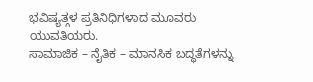ಭವಿಷ್ಯತ್ಗಳ ಪ್ರತಿನಿಧಿಗಳಾದ ಮೂವರು ಯುವತಿಯರು.
ಸಾಮಾಜಿಕ – ನೈತಿಕ – ಮಾನಸಿಕ ಬದ್ಧತೆಗಳನ್ನು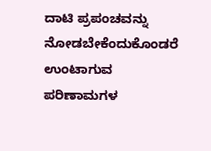ದಾಟಿ ಪ್ರಪಂಚವನ್ನು ನೋಡಬೇಕೆಂದುಕೊಂಡರೆ ಉಂಟಾಗುವ ಪರಿಣಾಮಗಳ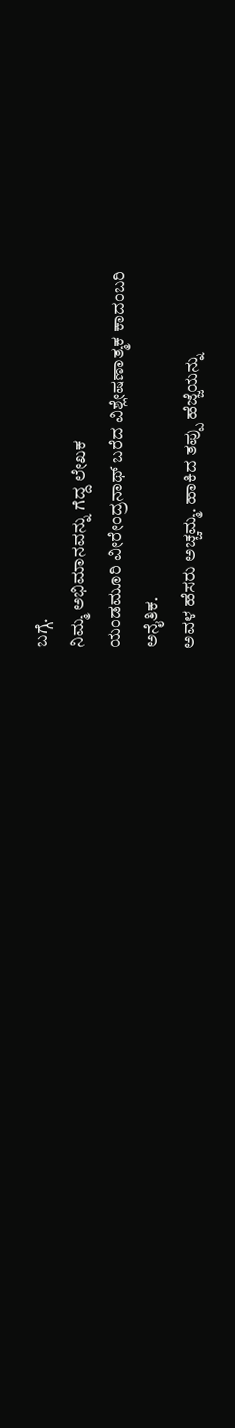ಬಗ್ಗೆ.
ನಿಮ್ಮ ಅಭಿಮಾನವನ್ನು ಗೆದ್ದ ಲೇಖಕ
ಯಂಡಮೂರಿ ವೀರೇಂದ್ರನಾಥ್ ಬರೆದ ವಿಶ್ಲೇಷಣಾತ್ಮಕ ಕಾದಂಬರಿ
ಅನೈತಿಕ.
ಅವಳ ಹೆಸರು ಅಚ್ಚಮ್ಮ. ಹಾಕಿದ ತಪ್ಪು ಹೆಜ್ಜೆಯನ್ನು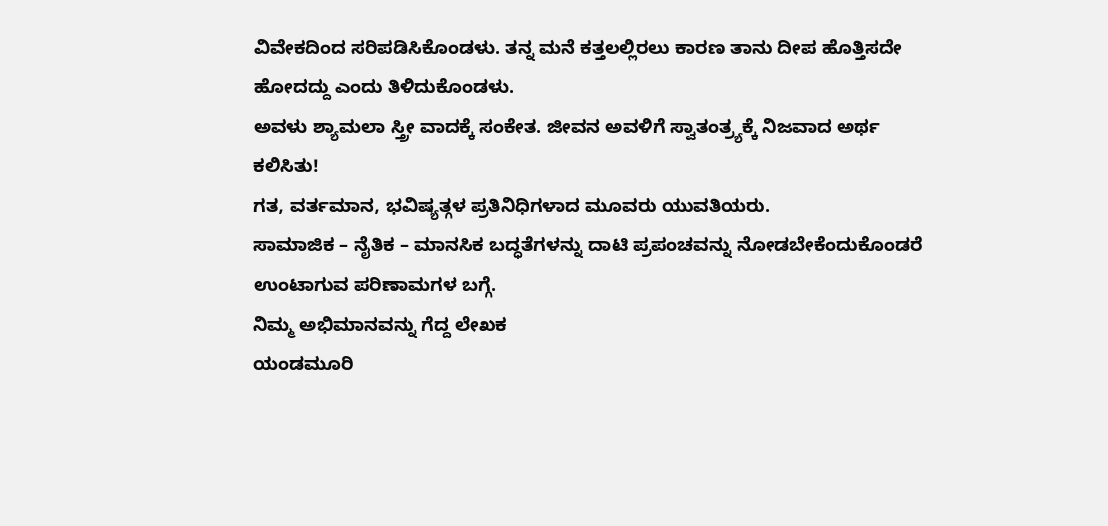ವಿವೇಕದಿಂದ ಸರಿಪಡಿಸಿಕೊಂಡಳು. ತನ್ನ ಮನೆ ಕತ್ತಲಲ್ಲಿರಲು ಕಾರಣ ತಾನು ದೀಪ ಹೊತ್ತಿಸದೇ ಹೋದದ್ದು ಎಂದು ತಿಳಿದುಕೊಂಡಳು.
ಅವಳು ಶ್ಯಾಮಲಾ ಸ್ತ್ರೀ ವಾದಕ್ಕೆ ಸಂಕೇತ. ಜೀವನ ಅವಳಿಗೆ ಸ್ವಾತಂತ್ರ್ಯಕ್ಕೆ ನಿಜವಾದ ಅರ್ಥ ಕಲಿಸಿತು!
ಗತ, ವರ್ತಮಾನ, ಭವಿಷ್ಯತ್ಗಳ ಪ್ರತಿನಿಧಿಗಳಾದ ಮೂವರು ಯುವತಿಯರು.
ಸಾಮಾಜಿಕ – ನೈತಿಕ – ಮಾನಸಿಕ ಬದ್ಧತೆಗಳನ್ನು ದಾಟಿ ಪ್ರಪಂಚವನ್ನು ನೋಡಬೇಕೆಂದುಕೊಂಡರೆ ಉಂಟಾಗುವ ಪರಿಣಾಮಗಳ ಬಗ್ಗೆ.
ನಿಮ್ಮ ಅಭಿಮಾನವನ್ನು ಗೆದ್ದ ಲೇಖಕ
ಯಂಡಮೂರಿ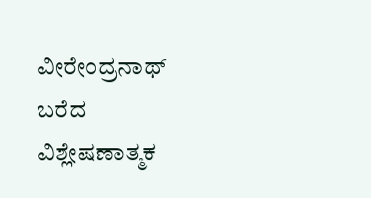ವೀರೇಂದ್ರನಾಥ್ ಬರೆದ ವಿಶ್ಲೇಷಣಾತ್ಮಕ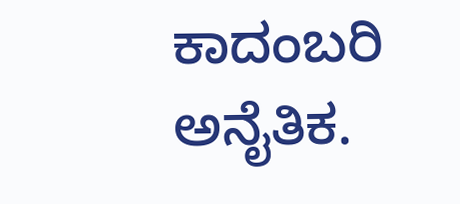ಕಾದಂಬರಿ
ಅನೈತಿಕ.